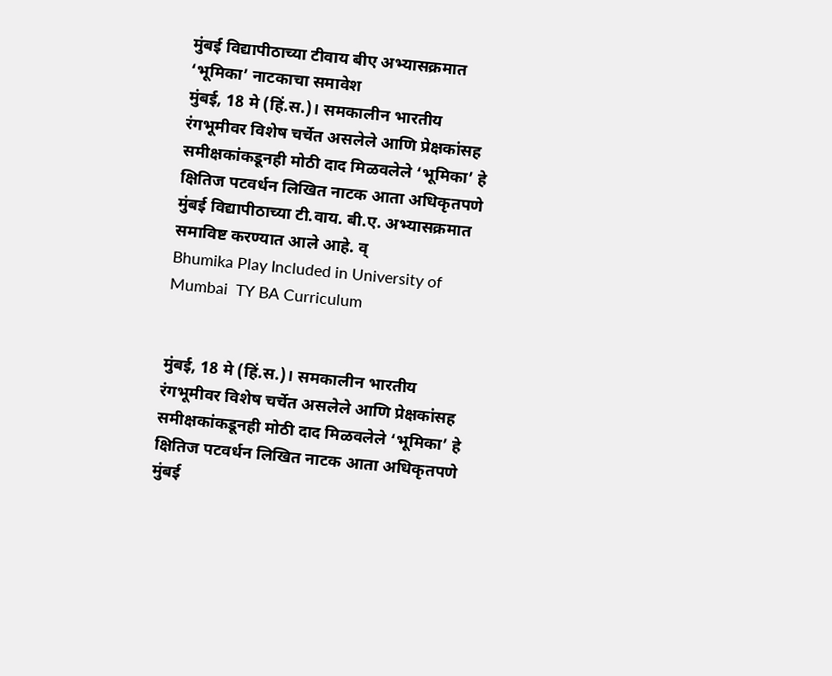मुंबई विद्यापीठाच्या टीवाय बीए अभ्यासक्रमात ‘भूमिका’ नाटकाचा समावेश
मुंबई, 18 मे (हिं.स.)। समकालीन भारतीय रंगभूमीवर विशेष चर्चेत असलेले आणि प्रेक्षकांसह समीक्षकांकडूनही मोठी दाद मिळवलेले ‘भूमिका’ हे क्षितिज पटवर्धन लिखित नाटक आता अधिकृतपणे मुंबई विद्यापीठाच्या टी.वाय. बी.ए. अभ्यासक्रमात समाविष्ट करण्यात आले आहे. व्
Bhumika Play Included in University of Mumbai  TY BA Curriculum


मुंबई, 18 मे (हिं.स.)। समकालीन भारतीय रंगभूमीवर विशेष चर्चेत असलेले आणि प्रेक्षकांसह समीक्षकांकडूनही मोठी दाद मिळवलेले ‘भूमिका’ हे क्षितिज पटवर्धन लिखित नाटक आता अधिकृतपणे मुंबई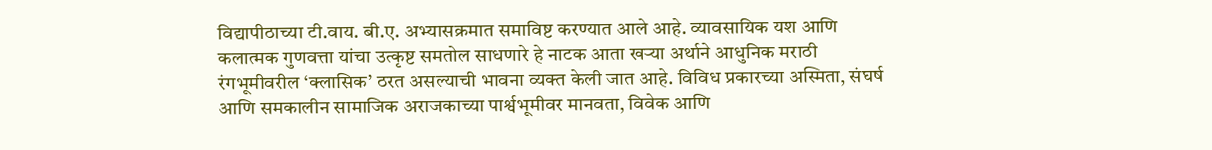विद्यापीठाच्या टी.वाय. बी.ए. अभ्यासक्रमात समाविष्ट करण्यात आले आहे. व्यावसायिक यश आणि कलात्मक गुणवत्ता यांचा उत्कृष्ट समतोल साधणारे हे नाटक आता खऱ्या अर्थाने आधुनिक मराठी रंगभूमीवरील ‘क्लासिक’ ठरत असल्याची भावना व्यक्त केली जात आहे. विविध प्रकारच्या अस्मिता, संघर्ष आणि समकालीन सामाजिक अराजकाच्या पार्श्वभूमीवर मानवता, विवेक आणि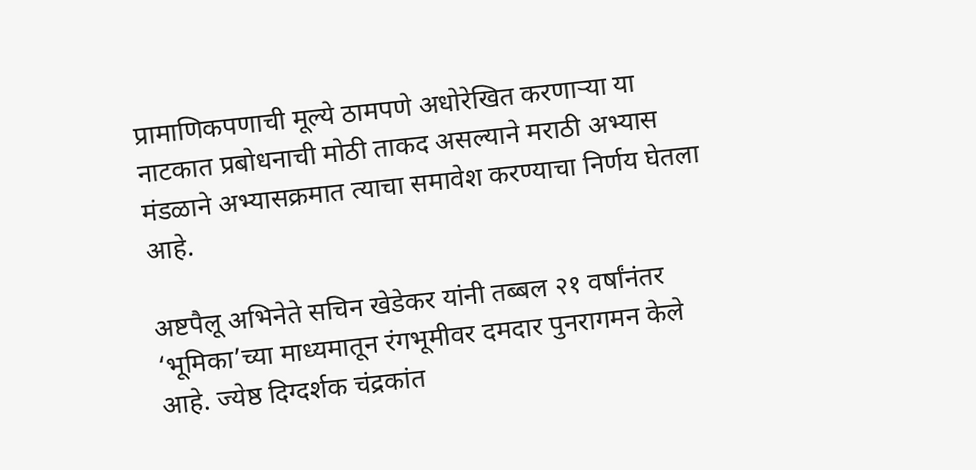प्रामाणिकपणाची मूल्ये ठामपणे अधोरेखित करणाऱ्या या नाटकात प्रबोधनाची मोठी ताकद असल्याने मराठी अभ्यास मंडळाने अभ्यासक्रमात त्याचा समावेश करण्याचा निर्णय घेतला आहे.

अष्टपैलू अभिनेते सचिन खेडेकर यांनी तब्बल २१ वर्षांनंतर ‘भूमिका’च्या माध्यमातून रंगभूमीवर दमदार पुनरागमन केले आहे. ज्येष्ठ दिग्दर्शक चंद्रकांत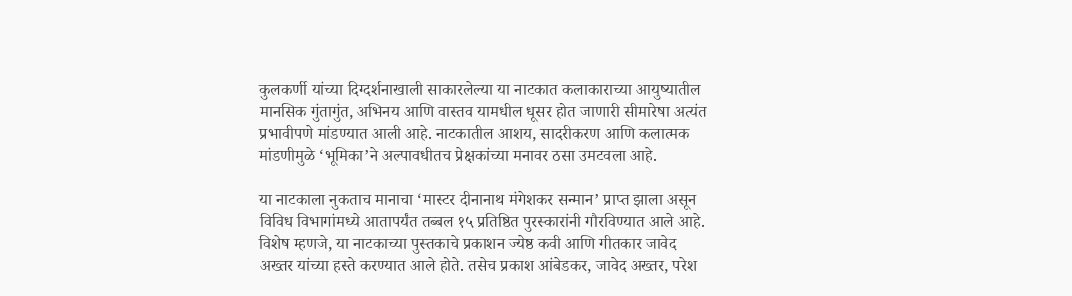कुलकर्णी यांच्या दिग्दर्शनाखाली साकारलेल्या या नाटकात कलाकाराच्या आयुष्यातील मानसिक गुंतागुंत, अभिनय आणि वास्तव यामधील धूसर होत जाणारी सीमारेषा अत्यंत प्रभावीपणे मांडण्यात आली आहे. नाटकातील आशय, सादरीकरण आणि कलात्मक मांडणीमुळे ‘भूमिका’ने अल्पावधीतच प्रेक्षकांच्या मनावर ठसा उमटवला आहे.

या नाटकाला नुकताच मानाचा ‘मास्टर दीनानाथ मंगेशकर सन्मान’ प्राप्त झाला असून विविध विभागांमध्ये आतापर्यंत तब्बल १५ प्रतिष्ठित पुरस्कारांनी गौरविण्यात आले आहे. विशेष म्हणजे, या नाटकाच्या पुस्तकाचे प्रकाशन ज्येष्ठ कवी आणि गीतकार जावेद अख्तर यांच्या हस्ते करण्यात आले होते. तसेच प्रकाश आंबेडकर, जावेद अख्तर, परेश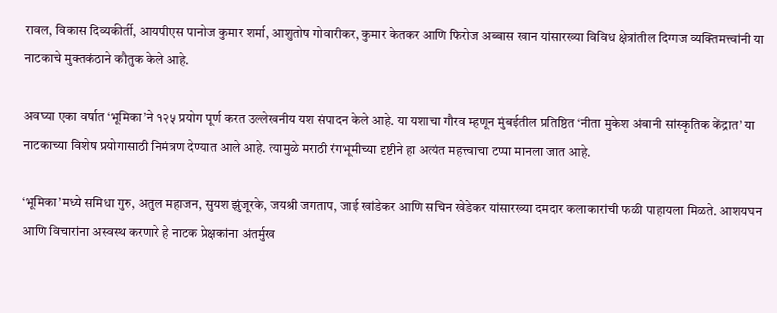रावल, विकास दिव्यकीर्ती, आयपीएस पानोज कुमार शर्मा, आशुतोष गोवारीकर, कुमार केतकर आणि फिरोज अब्बास खान यांसारख्या विविध क्षेत्रांतील दिग्गज व्यक्तिमत्त्वांनी या नाटकाचे मुक्तकंठाने कौतुक केले आहे.

अवघ्या एका वर्षात ‘भूमिका’ने १२५ प्रयोग पूर्ण करत उल्लेखनीय यश संपादन केले आहे. या यशाचा गौरव म्हणून मुंबईतील प्रतिष्ठित ‘नीता मुकेश अंबानी सांस्कृतिक केंद्रात’ या नाटकाच्या विशेष प्रयोगासाठी निमंत्रण देण्यात आले आहे. त्यामुळे मराठी रंगभूमीच्या दृष्टीने हा अत्यंत महत्त्वाचा टप्पा मानला जात आहे.

‘भूमिका’मध्ये समिधा गुरु, अतुल महाजन, सुयश झुंजूरके, जयश्री जगताप, जाई खांडेकर आणि सचिन खेडेकर यांसारख्या दमदार कलाकारांची फळी पाहायला मिळते. आशयघन आणि विचारांना अस्वस्थ करणारे हे नाटक प्रेक्षकांना अंतर्मुख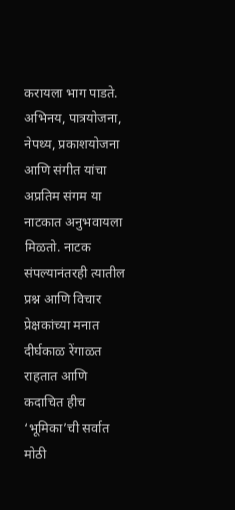करायला भाग पाडते. अभिनय, पात्रयोजना, नेपथ्य, प्रकाशयोजना आणि संगीत यांचा अप्रतिम संगम या नाटकात अनुभवायला मिळतो. नाटक संपल्यानंतरही त्यातील प्रश्न आणि विचार प्रेक्षकांच्या मनात दीर्घकाळ रेंगाळत राहतात आणि कदाचित हीच ‘भूमिका’ची सर्वात मोठी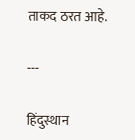ताकद ठरत आहे.

---

हिंदुस्थान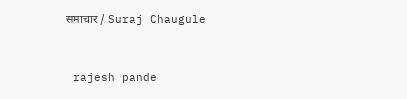समाचार / Suraj Chaugule


 rajesh pande